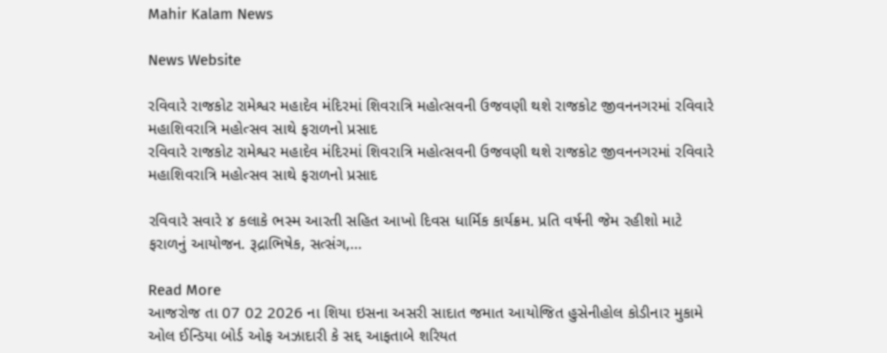Mahir Kalam News

News Website

રવિવારે રાજકોટ રામેશ્વર મહાદેવ મંદિરમાં શિવરાત્રિ મહોત્સવની ઉજવણી થશે રાજકોટ જીવનનગરમાં રવિવારે મહાશિવરાત્રિ મહોત્સવ સાથે ફરાળનો પ્રસાદ
રવિવારે રાજકોટ રામેશ્વર મહાદેવ મંદિરમાં શિવરાત્રિ મહોત્સવની ઉજવણી થશે રાજકોટ જીવનનગરમાં રવિવારે મહાશિવરાત્રિ મહોત્સવ સાથે ફરાળનો પ્રસાદ

રવિવારે સવારે ૪ કલાકે ભસ્મ આરતી સહિત આખો દિવસ ધાર્મિક કાર્યક્રમ. પ્રતિ વર્ષની જેમ રહીશો માટે ફરાળનું આયોજન. રૂદ્રાભિષેક, સત્સંગ,…

Read More
આજરોજ તા 07 02 2026 ના શિયા ઇસના અસરી સાદાત જમાત આયોજિત હુસેનીહોલ કોડીનાર મુકામે ઓલ ઈન્ડિયા બોર્ડ ઓફ અઝાદારી કે સદ્દ આફતાબે શરિયત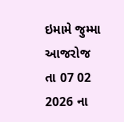ઇમામે જુમ્મા
આજરોજ તા 07 02 2026 ના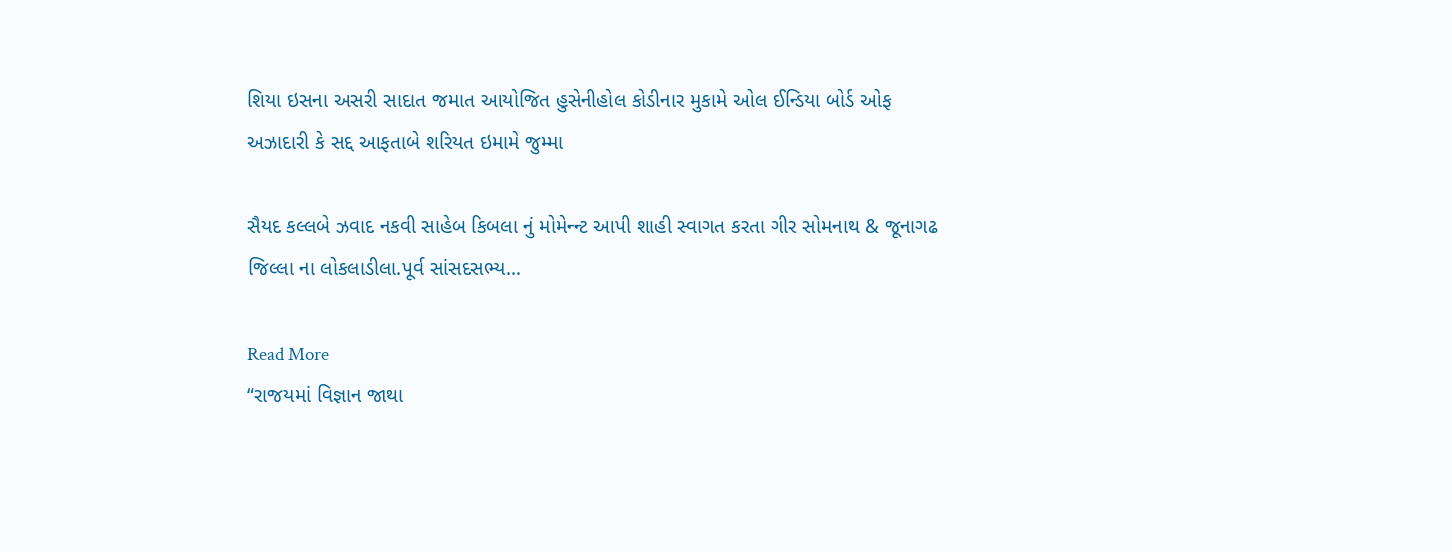શિયા ઇસના અસરી સાદાત જમાત આયોજિત હુસેનીહોલ કોડીનાર મુકામે ઓલ ઈન્ડિયા બોર્ડ ઓફ અઝાદારી કે સદ્દ આફતાબે શરિયત ઇમામે જુમ્મા

સૈયદ કલ્લબે ઝવાદ નકવી સાહેબ કિબલા નું મોમેન્ન્ટ આપી શાહી સ્વાગત કરતા ગીર સોમનાથ & જૂનાગઢ જિલ્લા ના લોકલાડીલા.પૂર્વ સાંસદસભ્ય…

Read More
“રાજયમાં વિજ્ઞાન જાથા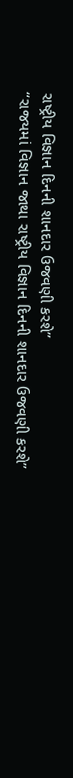રાષ્ટ્રીય વિજ્ઞાન દિનની શાનદાર ઉજવણી કરશે”
“રાજયમાં વિજ્ઞાન જાથા રાષ્ટ્રીય વિજ્ઞાન દિનની શાનદાર ઉજવણી કરશે”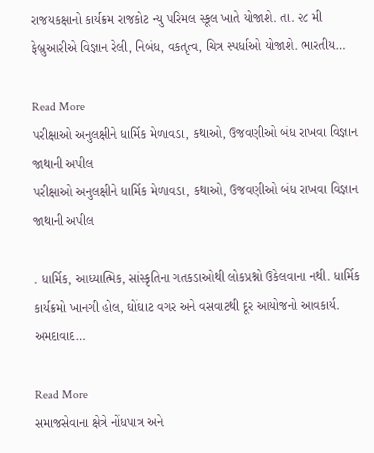રાજયકક્ષાનો કાર્યક્રમ રાજકોટ ન્યુ પરિમલ સ્કૂલ ખાતે યોજાશે. તા. ૨૮ મી ફેબ્રુઆરીએ વિજ્ઞાન રેલી, નિબંધ, વકતૃત્વ, ચિત્ર સ્પર્ધાઓ યોજાશે. ભારતીય…

Read More
પરીક્ષાઓ અનુલક્ષીને ધાર્મિક મેળાવડા, કથાઓ, ઉજવણીઓ બંધ રાખવા વિજ્ઞાન જાથાની અપીલ
પરીક્ષાઓ અનુલક્ષીને ધાર્મિક મેળાવડા, કથાઓ, ઉજવણીઓ બંધ રાખવા વિજ્ઞાન જાથાની અપીલ

. ધાર્મિક, આધ્યાત્મિક, સાંસ્કૃતિના ગતકડાઓથી લોકપ્રશ્નો ઉકેલવાના નથી. ધાર્મિક કાર્યક્રમો ખાનગી હોલ, ઘોંઘાટ વગર અને વસવાટથી દૂર આયોજનો આવકાર્ય. અમદાવાદ…

Read More
સમાજસેવાના ક્ષેત્રે નોંધપાત્ર અને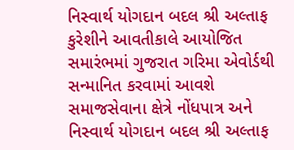નિસ્વાર્થ યોગદાન બદલ શ્રી અલ્તાફ કુરેશીને આવતીકાલે આયોજિત સમારંભમાં ગુજરાત ગરિમા એવોર્ડથી સન્માનિત કરવામાં આવશે
સમાજસેવાના ક્ષેત્રે નોંધપાત્ર અને નિસ્વાર્થ યોગદાન બદલ શ્રી અલ્તાફ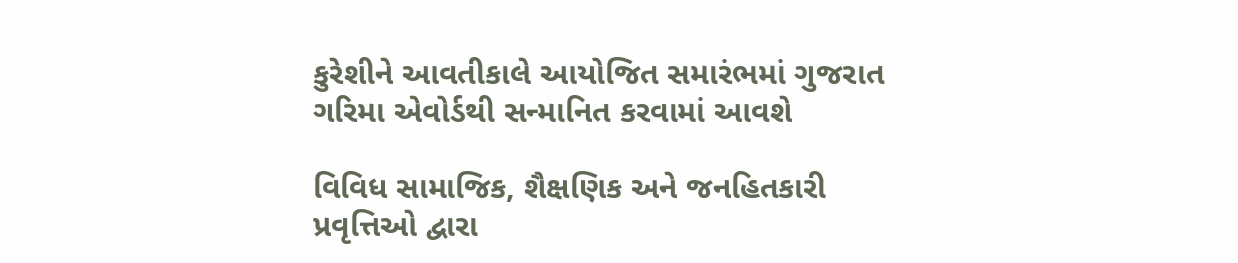કુરેશીને આવતીકાલે આયોજિત સમારંભમાં ગુજરાત ગરિમા એવોર્ડથી સન્માનિત કરવામાં આવશે

વિવિધ સામાજિક, શૈક્ષણિક અને જનહિતકારી પ્રવૃત્તિઓ દ્વારા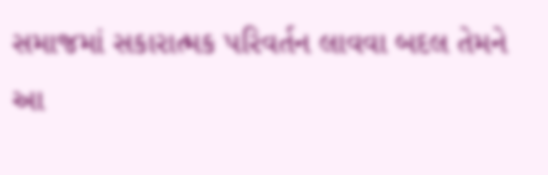સમાજમાં સકારાત્મક પરિવર્તન લાવવા બદલ તેમને આ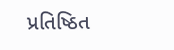પ્રતિષ્ઠિત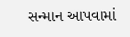સન્માન આપવામાં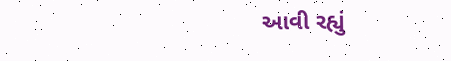આવી રહ્યું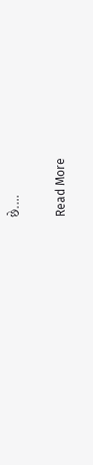છે.…

Read More